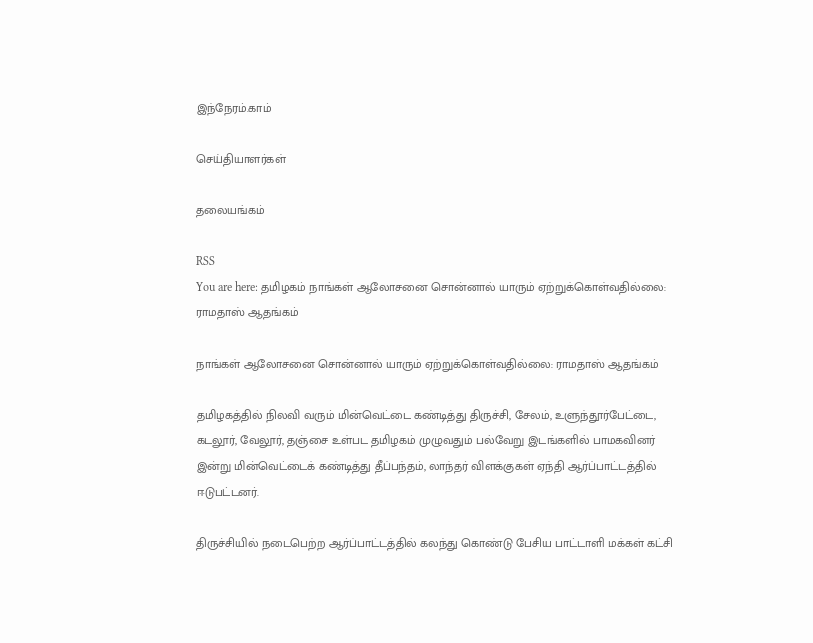இந்நேரம்.காம்

செய்தியாளர்கள்

தலையங்கம்

RSS
You are here: தமிழகம் நாங்கள் ஆலோசனை சொன்னால் யாரும் ஏற்றுக்கொள்வதில்லை: ராமதாஸ் ஆதங்கம்

நாங்கள் ஆலோசனை சொன்னால் யாரும் ஏற்றுக்கொள்வதில்லை: ராமதாஸ் ஆதங்கம்

தமிழகத்தில் நிலவி வரும் மின்வெட்டை கண்டித்து திருச்சி, சேலம், உளுந்தூர்பேட்டை, கடலூர், வேலூர், தஞ்சை உள்பட தமிழகம் முழுவதும் பல்வேறு இடங்களில் பாமகவினர் இன்று மின்வெட்டைக் கண்டித்து தீப்பந்தம், லாந்தர் விளக்குகள் ஏந்தி ஆர்ப்பாட்டத்தில்  ஈடுபட்டனர்.

திருச்சியில் நடைபெற்ற ஆர்ப்பாட்டத்தில் கலந்து கொண்டு பேசிய பாட்டாளி மக்கள் கட்சி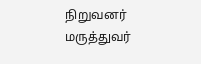நிறுவனர் மருத்துவர்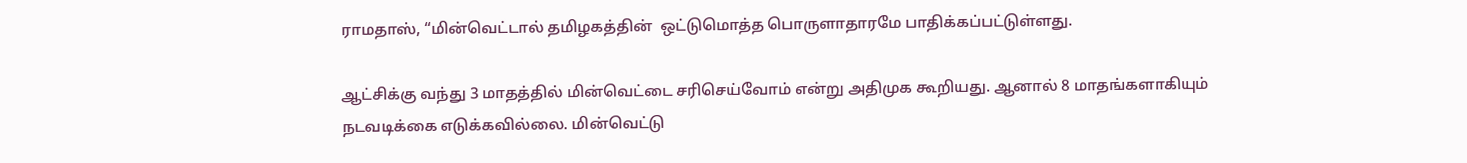ராமதாஸ், “மின்வெட்டால் தமிழகத்தின்  ஒட்டுமொத்த பொருளாதாரமே பாதிக்கப்பட்டுள்ளது.

ஆட்சிக்கு வந்து 3 மாதத்தில் மின்வெட்டை சரிசெய்வோம் என்று அதிமுக கூறியது. ஆனால் 8 மாதங்களாகியும் நடவடிக்கை எடுக்கவில்லை. மின்வெட்டு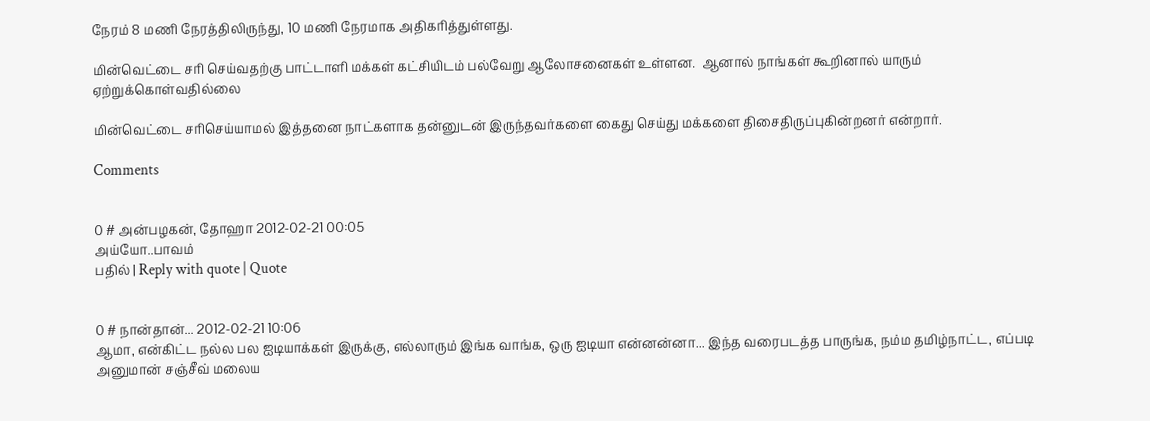நேரம் 8 மணி நேரத்திலிருந்து, 10 மணி நேரமாக அதிகரித்துள்ளது.

மின்வெட்டை சரி செய்வதற்கு பாட்டாளி மக்கள் கட்சியிடம் பல்வேறு ஆலோசனைகள் உள்ளன.  ஆனால் நாங்கள் கூறினால் யாரும் ஏற்றுக்கொள்வதில்லை

மின்வெட்டை சரிசெய்யாமல் இத்தனை நாட்களாக தன்னுடன் இருந்தவர்களை கைது செய்து மக்களை திசைதிருப்புகின்றனர் என்றார்.

Comments


0 # அன்பழகன், தோஹா 2012-02-21 00:05
அய்யோ..பாவம்
பதில் | Reply with quote | Quote


0 # நான்தான்... 2012-02-21 10:06
ஆமா, என்கிட்ட நல்ல பல ஐடியாக்கள் இருக்கு, எல்லாரும் இங்க வாங்க, ஒரு ஐடியா என்னன்னா... இந்த வரைபடத்த பாருங்க, நம்ம தமிழ்நாட்ட, எப்படி அனுமான் சஞ்சீவ் மலைய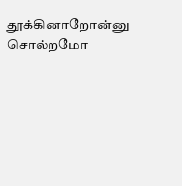தூக்கினாறோன்னு சொல்றமோ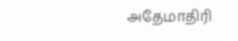அதேமாதிரி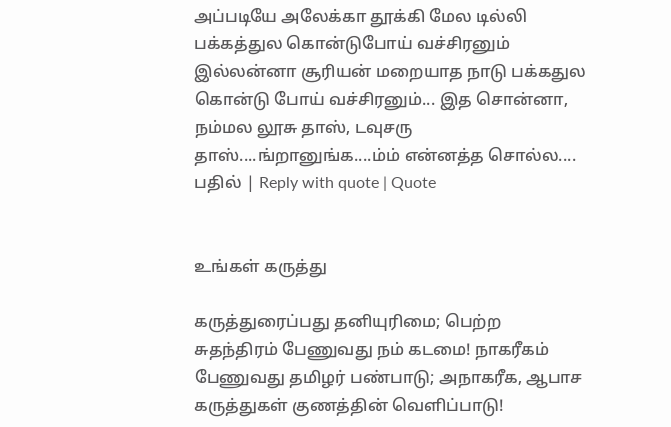அப்படியே அலேக்கா தூக்கி மேல டில்லி பக்கத்துல கொன்டுபோய் வச்சிரனும் இல்லன்னா சூரியன் மறையாத நாடு பக்கதுல கொன்டு போய் வச்சிரனும்... இத சொன்னா, நம்மல லூசு தாஸ், டவுசரு தாஸ்....ங்றானுங்க....ம்ம் என்னத்த சொல்ல....
பதில் | Reply with quote | Quote


உங்கள் கருத்து

கருத்துரைப்பது தனியுரிமை; பெற்ற சுதந்திரம் பேணுவது நம் கடமை! நாகரீகம் பேணுவது தமிழர் பண்பாடு; அநாகரீக, ஆபாச கருத்துகள் குணத்தின் வெளிப்பாடு!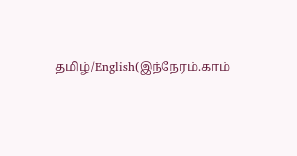தமிழ்/English(இந்நேரம்.காம்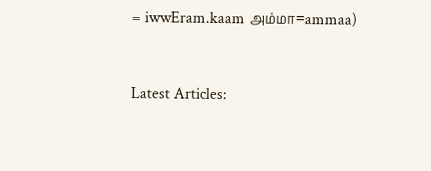= iwwEram.kaam அம்மா=ammaa)


Latest Articles: